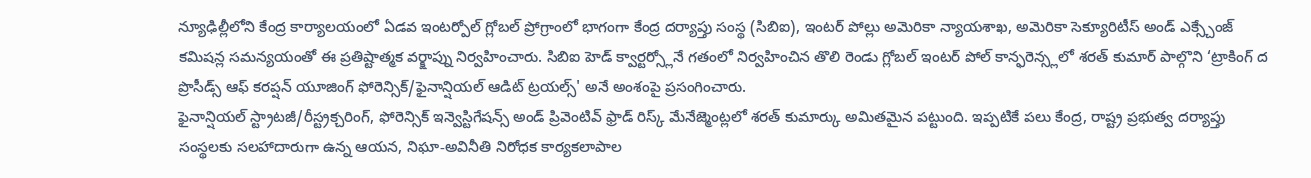న్యూఢిల్లీలోని కేంద్ర కార్యాలయంలో ఏడవ ఇంటర్పోల్ గ్లోబల్ ప్రోగ్రాంలో భాగంగా కేంద్ర దర్యాప్తు సంస్థ (సిబిఐ), ఇంటర్ పోల్లు అమెరికా న్యాయశాఖ, అమెరికా సెక్యూరిటీస్ అండ్ ఎక్స్చేంజ్ కమిషన్ల సమన్యయంతో ఈ ప్రతిష్టాత్మక వర్క్షాప్ను నిర్వహించారు. సిబిఐ హెడ్ క్వార్టర్స్లోనే గతంలో నిర్వహించిన తొలి రెండు గ్లోబల్ ఇంటర్ పోల్ కాన్ఫరెన్స్లలో శరత్ కుమార్ పాల్గొని ‘ట్రాకింగ్ ద ప్రొసీడ్స్ ఆఫ్ కరప్షన్ యూజింగ్ ఫోరెన్సిక్/ఫైనాన్షియల్ ఆడిట్ ట్రయల్స్' అనే అంశంపై ప్రసంగించారు.
ఫైనాన్షియల్ స్ట్రాటజీ/రీస్ట్రక్చరింగ్, ఫోరెన్సిక్ ఇన్వెస్టిగేషన్స్ అండ్ ప్రివెంటివ్ ఫ్రాడ్ రిస్క్ మేనేజ్మెంట్లలో శరత్ కుమార్కు అమితమైన పట్టుంది. ఇప్పటికే పలు కేంద్ర, రాష్ట్ర ప్రభుత్వ దర్యాప్తు సంస్థలకు సలహాదారుగా ఉన్న ఆయన, నిఘా-అవినీతి నిరోధక కార్యకలాపాల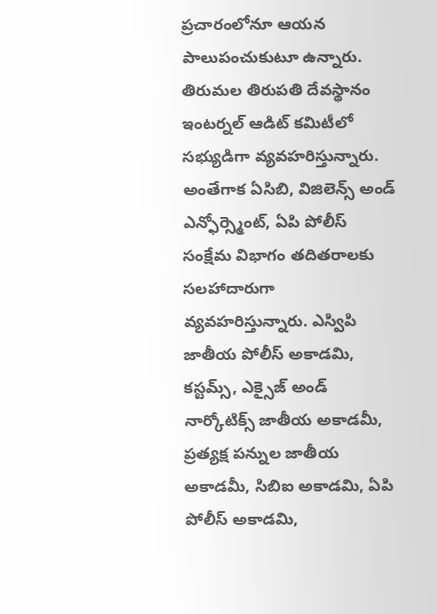ప్రచారంలోనూ ఆయన పాలుపంచుకుటూ ఉన్నారు. తిరుమల తిరుపతి దేవస్థానం ఇంటర్నల్ ఆడిట్ కమిటీలో సభ్యుడిగా వ్యవహరిస్తున్నారు.
అంతేగాక ఏసిబి, విజిలెన్స్ అండ్ ఎన్ఫోర్స్మెంట్, ఏపి పోలీస్ సంక్షేమ విభాగం తదితరాలకు సలహాదారుగా వ్యవహరిస్తున్నారు. ఎస్విపి జాతీయ పోలీస్ అకాడమి, కస్టమ్స్, ఎక్సైజ్ అండ్ నార్కోటిక్స్ జాతీయ అకాడమీ, ప్రత్యక్ష పన్నుల జాతీయ అకాడమీ, సిబిఐ అకాడమి, ఏపి పోలీస్ అకాడమి,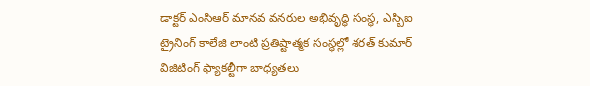డాక్టర్ ఎంసిఆర్ మానవ వనరుల అభివృద్ధి సంస్థ, ఎస్బిఐ ట్రైనింగ్ కాలేజి లాంటి ప్రతిష్టాత్మక సంస్థల్లో శరత్ కుమార్ విజిటింగ్ ఫ్యాకల్టీగా బాధ్యతలు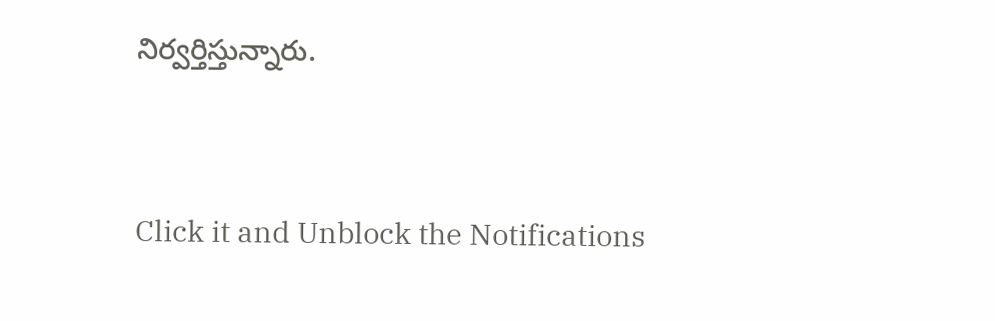నిర్వర్తిస్తున్నారు.


Click it and Unblock the Notifications